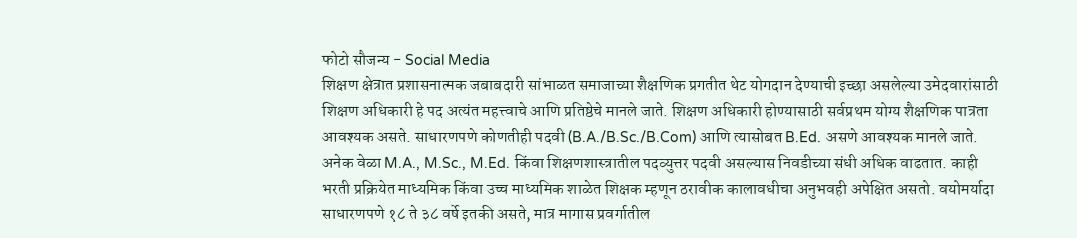फोटो सौजन्य - Social Media
शिक्षण क्षेत्रात प्रशासनात्मक जबाबदारी सांभाळत समाजाच्या शैक्षणिक प्रगतीत थेट योगदान देण्याची इच्छा असलेल्या उमेदवारांसाठी शिक्षण अधिकारी हे पद अत्यंत महत्त्वाचे आणि प्रतिष्ठेचे मानले जाते. शिक्षण अधिकारी होण्यासाठी सर्वप्रथम योग्य शैक्षणिक पात्रता आवश्यक असते. साधारणपणे कोणतीही पदवी (B.A./B.Sc./B.Com) आणि त्यासोबत B.Ed. असणे आवश्यक मानले जाते. अनेक वेळा M.A., M.Sc., M.Ed. किंवा शिक्षणशास्त्रातील पदव्युत्तर पदवी असल्यास निवडीच्या संधी अधिक वाढतात. काही भरती प्रक्रियेत माध्यमिक किंवा उच्च माध्यमिक शाळेत शिक्षक म्हणून ठरावीक कालावधीचा अनुभवही अपेक्षित असतो. वयोमर्यादा साधारणपणे १८ ते ३८ वर्षे इतकी असते, मात्र मागास प्रवर्गातील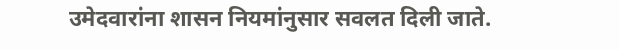उमेदवारांना शासन नियमांनुसार सवलत दिली जाते.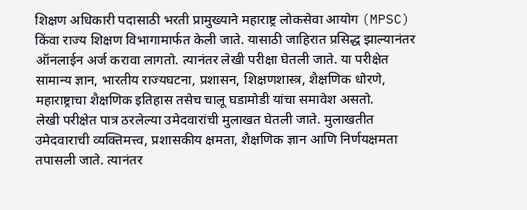शिक्षण अधिकारी पदासाठी भरती प्रामुख्याने महाराष्ट्र लोकसेवा आयोग (MPSC) किंवा राज्य शिक्षण विभागामार्फत केली जाते. यासाठी जाहिरात प्रसिद्ध झाल्यानंतर ऑनलाईन अर्ज करावा लागतो. त्यानंतर लेखी परीक्षा घेतली जाते. या परीक्षेत सामान्य ज्ञान, भारतीय राज्यघटना, प्रशासन, शिक्षणशास्त्र, शैक्षणिक धोरणे, महाराष्ट्राचा शैक्षणिक इतिहास तसेच चालू घडामोडी यांचा समावेश असतो.
लेखी परीक्षेत पात्र ठरलेल्या उमेदवारांची मुलाखत घेतली जाते. मुलाखतीत उमेदवाराची व्यक्तिमत्त्व, प्रशासकीय क्षमता, शैक्षणिक ज्ञान आणि निर्णयक्षमता तपासली जाते. त्यानंतर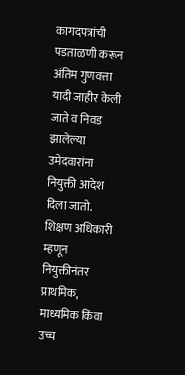कागदपत्रांची पडताळणी करून अंतिम गुणवत्ता यादी जाहीर केली जाते व निवड झालेल्या उमेदवारांना नियुक्ती आदेश दिला जातो. शिक्षण अधिकारी म्हणून नियुक्तीनंतर प्राथमिक, माध्यमिक किंवा उच्च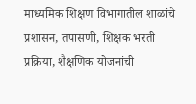माध्यमिक शिक्षण विभागातील शाळांचे प्रशासन, तपासणी, शिक्षक भरती प्रक्रिया, शैक्षणिक योजनांची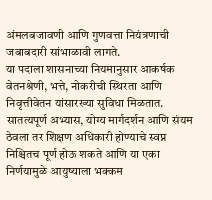अंमलबजावणी आणि गुणवत्ता नियंत्रणाची जबाबदारी सांभाळावी लागते.
या पदाला शासनाच्या नियमानुसार आकर्षक वेतनश्रेणी, भत्ते, नोकरीची स्थिरता आणि निवृत्तीवेतन यांसारख्या सुविधा मिळतात. सातत्यपूर्ण अभ्यास, योग्य मार्गदर्शन आणि संयम ठेवला तर शिक्षण अधिकारी होण्याचे स्वप्न निश्चितच पूर्ण होऊ शकते आणि या एका निर्णयामुळे आयुष्याला भक्कम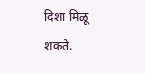दिशा मिळू शकते.